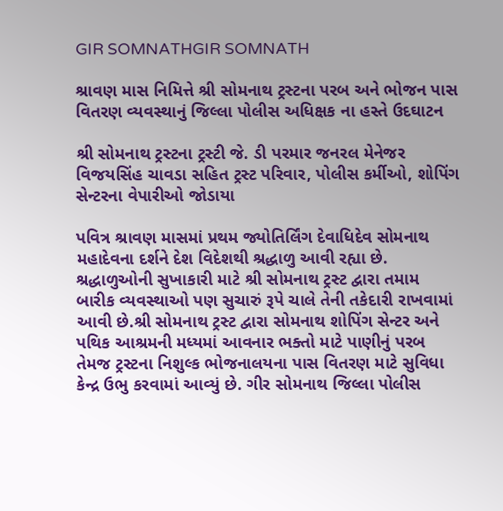GIR SOMNATHGIR SOMNATH

શ્રાવણ માસ નિમિત્તે શ્રી સોમનાથ ટ્રસ્ટના પરબ અને ભોજન પાસ વિતરણ વ્યવસ્થાનું જિલ્લા પોલીસ અધિક્ષક ના હસ્તે ઉદઘાટન

શ્રી સોમનાથ ટ્રસ્ટના ટ્રસ્ટી જે. ડી પરમાર જનરલ મેનેજર વિજયસિંહ ચાવડા સહિત ટ્રસ્ટ પરિવાર, પોલીસ કર્મીઓ, શોપિંગ સેન્ટરના વેપારીઓ જોડાયા

પવિત્ર શ્રાવણ માસમાં પ્રથમ જ્યોતિર્લિંગ દેવાધિદેવ સોમનાથ મહાદેવના દર્શને દેશ વિદેશથી શ્રદ્ધાળુ આવી રહ્યા છે. શ્રદ્ધાળુઓની સુખાકારી માટે શ્રી સોમનાથ ટ્રસ્ટ દ્વારા તમામ બારીક વ્યવસ્થાઓ પણ સુચારું રૂપે ચાલે તેની તકેદારી રાખવામાં આવી છે.શ્રી સોમનાથ ટ્રસ્ટ દ્વારા સોમનાથ શોપિંગ સેન્ટર અને પથિક આશ્રમની મધ્યમાં આવનાર ભક્તો માટે પાણીનું પરબ તેમજ ટ્રસ્ટના નિશુલ્ક ભોજનાલયના પાસ વિતરણ માટે સુવિધા કેન્દ્ર ઉભુ કરવામાં આવ્યું છે. ગીર સોમનાથ જિલ્લા પોલીસ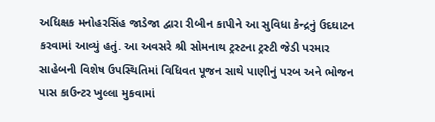અધિક્ષક મનોહરસિંહ જાડેજા દ્વારા રીબીન કાપીને આ સુવિધા કેન્દ્રનું ઉદઘાટન કરવામાં આવ્યું હતું. આ અવસરે શ્રી સોમનાથ ટ્રસ્ટના ટ્રસ્ટી જેડી પરમાર સાહેબની વિશેષ ઉપસ્થિતિમાં વિધિવત પૂજન સાથે પાણીનું પરબ અને ભોજન પાસ કાઉન્ટર ખુલ્લા મુકવામાં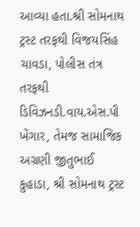આવ્યા હતા.શ્રી સોમનાથ ટ્રસ્ટ તરફથી વિજયસિંહ ચાવડા, પોલીસ તંત્ર તરફથી ડિવિઝનડી.વાય.એસ.પી ખેંગાર, તેમજ સામાજિક અગ્રણી જીતુભાઈ કુહાડા, શ્રી સોમનાથ ટ્રસ્ટ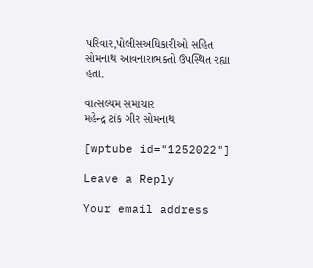પરિવાર,પોલીસઅધિકારીઓ સહિત સોમનાથ આવનારાભક્તો ઉપસ્થિત રહ્યા હતા.

વાત્સલ્યમ સમાચાર
મહેન્દ્ર ટાંક ગીર સોમનાથ

[wptube id="1252022"]

Leave a Reply

Your email address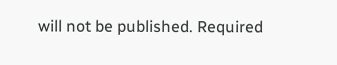will not be published. Required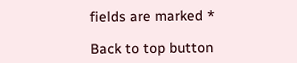fields are marked *

Back to top button